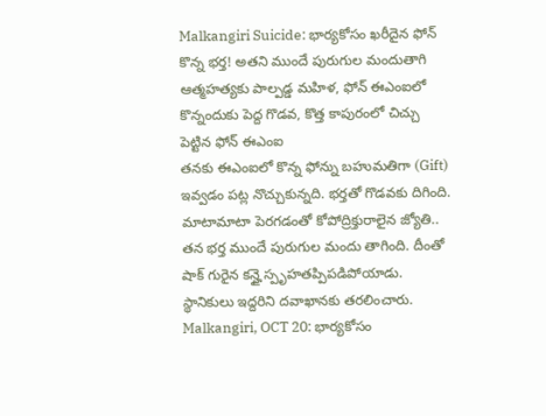Malkangiri Suicide: భార్యకోసం ఖరీదైన ఫోన్ కొన్న భర్త! అతని ముందే పురుగుల మందుతాగి ఆత్మహత్యకు పాల్పడ్డ మహిళ, ఫోన్ ఈఎంఐలో కొన్నందుకు పెద్ద గొడవ, కొత్త కాపురంలో చిచ్చు పెట్టిన ఫోన్ ఈఎంఐ
తనకు ఈఎంఐలో కొన్న ఫోన్ను బహుమతిగా (Gift) ఇవ్వడం పట్ల నొచ్చుకున్నది. భర్తతో గొడవకు దిగింది. మాటామాటా పెరగడంతో కోపోద్రిక్తురాలైన జ్యోతి.. తన భర్త ముందే పురుగుల మందు తాగింది. దీంతో షాక్ గురైన కన్హై స్పృహతప్పిపడిపోయాడు. స్థానికులు ఇద్దరిని దవాఖానకు తరలించారు.
Malkangiri, OCT 20: భార్యకోసం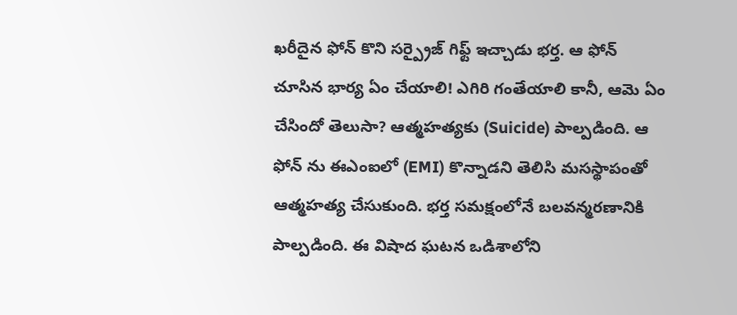ఖరీదైన ఫోన్ కొని సర్ప్రైజ్ గిఫ్ట్ ఇచ్చాడు భర్త. ఆ ఫోన్ చూసిన భార్య ఏం చేయాలి! ఎగిరి గంతేయాలి కానీ, ఆమె ఏం చేసిందో తెలుసా? ఆత్మహత్యకు (Suicide) పాల్పడింది. ఆ ఫోన్ ను ఈఎంఐలో (EMI) కొన్నాడని తెలిసి మసస్థాపంతో ఆత్మహత్య చేసుకుంది. భర్త సమక్షంలోనే బలవన్మరణానికి పాల్పడింది. ఈ విషాద ఘటన ఒడిశాలోని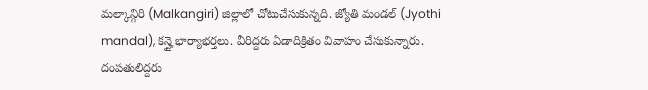మల్కాన్గిరి (Malkangiri) జిల్లాలో చోటుచేసుకున్నది. జ్యోతి మండల్ (Jyothi mandal), కన్హై భార్యాభర్తలు. వీరిద్దరు ఏడాదిక్రితం వివాహం చేసుకున్నారు. దంపతులిద్దరు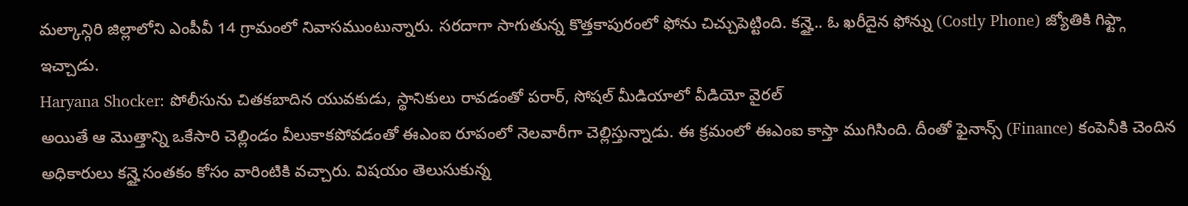మల్కాన్గిరి జిల్లాలోని ఎంపీవీ 14 గ్రామంలో నివాసముంటున్నారు. సరదాగా సాగుతున్న కొత్తకాపురంలో ఫోను చిచ్చుపెట్టింది. కన్హై.. ఓ ఖరీదైన ఫోన్ను (Costly Phone) జ్యోతికి గిఫ్ట్గా ఇచ్చాడు.
Haryana Shocker: పోలీసును చితకబాదిన యువకుడు, స్థానికులు రావడంతో పరార్, సోషల్ మీడియాలో వీడియో వైరల్
అయితే ఆ మొత్తాన్ని ఒకేసారి చెల్లిండం వీలుకాకపోవడంతో ఈఎంఐ రూపంలో నెలవారీగా చెల్లిస్తున్నాడు. ఈ క్రమంలో ఈఎంఐ కాస్తా ముగిసింది. దీంతో ఫైనాన్స్ (Finance) కంపెనీకి చెందిన అధికారులు కన్హై సంతకం కోసం వారింటికి వచ్చారు. విషయం తెలుసుకున్న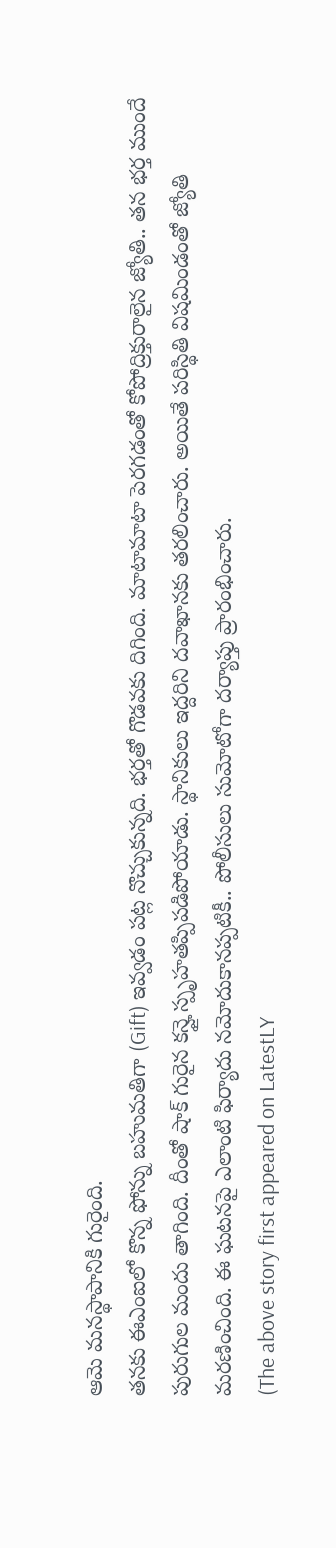ఆమె మనస్థాపానికి గురైంది.
తనకు ఈఎంఐలో కొన్న ఫోన్ను బహుమతిగా (Gift) ఇవ్వడం పట్ల నొచ్చుకున్నది. భర్తతో గొడవకు దిగింది. మాటామాటా పెరగడంతో కోపోద్రిక్తురాలైన జ్యోతి.. తన భర్త ముందే పురుగుల మందు తాగింది. దీంతో షాక్ గురైన కన్హై స్పృహతప్పిపడిపోయాడు. స్థానికులు ఇద్దరిని దవాఖానకు తరలించారు. అయితే పరిస్థితి విషమిండంతో జ్యోతి మరణించింది. ఈ ఘటనపై ఎలాంటి ఫిర్యాదు నమోదుకానప్పటికీ.. పోలీసులు సుమోటోగా దర్యాప్తు ప్రారంభించారు.
(The above story first appeared on LatestLY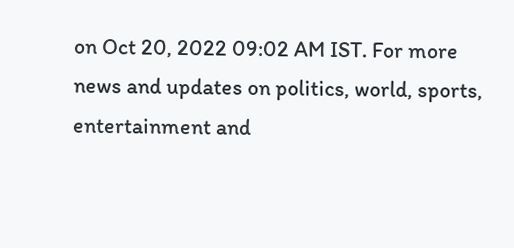on Oct 20, 2022 09:02 AM IST. For more news and updates on politics, world, sports, entertainment and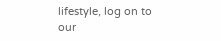lifestyle, log on to our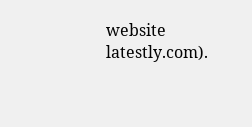website latestly.com).